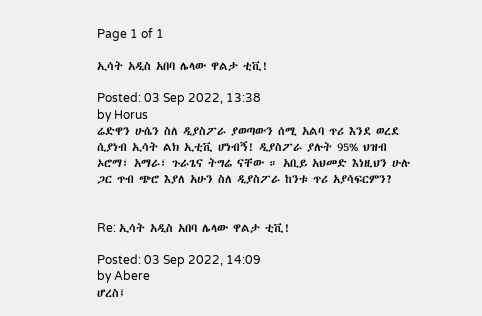Page 1 of 1

ኢሳት አዲስ አበባ ሌላው ዋልታ ቲቪ!

Posted: 03 Sep 2022, 13:38
by Horus
ሬድዋን ሁሴን ስለ ዲያስፖራ ያወጣውን ሰሚ አልባ ጥሪ እንደ ወረደ ሲያነብ ኢሳት ልክ ኢቲቪ ሆነብኝ! ዲያስፖራ ያሉት 95% ህዝብ ኦሮማ፣ አማራ፣ ጉራጌና ትግሬ ናቸው ። አቢይ አህመድ እነዚህን ሁሉ ጋር ጥብ ጭሮ እያለ አሁን ስለ ዲያስፖራ ከንቱ ጥሪ አያሳፍርምን?


Re: ኢሳት አዲስ አበባ ሌላው ዋልታ ቲቪ!

Posted: 03 Sep 2022, 14:09
by Abere
ሆረስ፤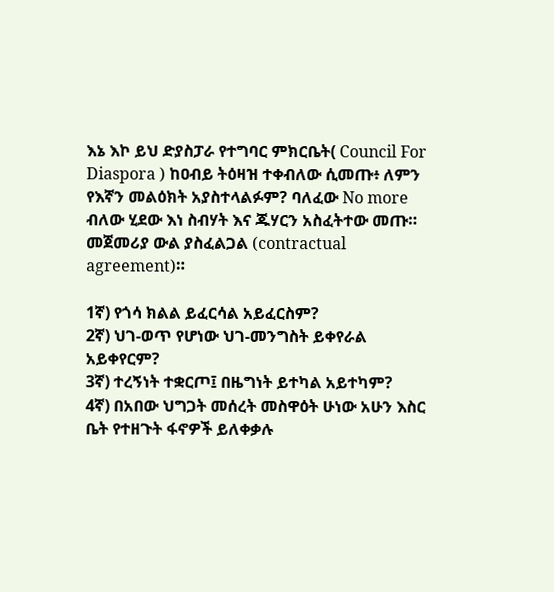እኔ እኮ ይህ ድያስፓራ የተግባር ምክርቤት( Council For Diaspora ) ከዐብይ ትዕዛዝ ተቀብለው ሲመጡ፥ ለምን የእኛን መልዕክት አያስተላልፉም? ባለፈው No more ብለው ሂደው እነ ስብሃት እና ጁሃርን አስፈትተው መጡ። መጀመሪያ ውል ያስፈልጋል (contractual agreement)።

1ኛ) የጎሳ ክልል ይፈርሳል አይፈርስም?
2ኛ) ህገ-ወጥ የሆነው ህገ-መንግስት ይቀየራል አይቀየርም?
3ኛ) ተረኝነት ተቋርጦ፤ በዜግነት ይተካል አይተካም?
4ኛ) በአበው ህግጋት መሰረት መስዋዕት ሁነው አሁን እስር ቤት የተዘጉት ፋኖዎች ይለቀቃሉ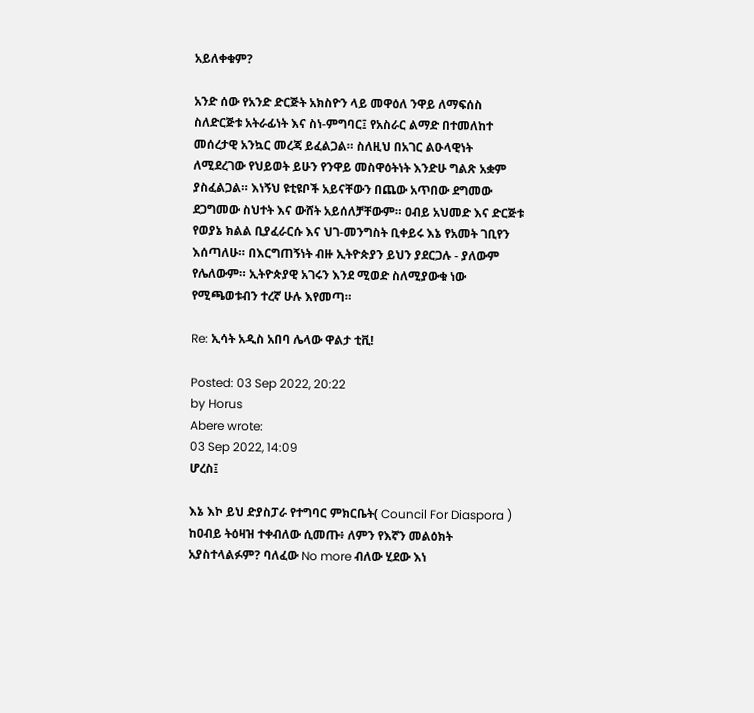አይለቀቁም?

አንድ ሰው የአንድ ድርጅት አክስዮን ላይ መዋዕለ ንዋይ ለማፍሰስ ስለድርጅቱ አትራፊነት እና ስነ-ምግባር፤ የአስራር ልማድ በተመለከተ መሰረታዊ አንኳር መረጃ ይፈልጋል። ስለዚህ በአገር ልዑላዊነት ለሚደረገው የህይወት ይሁን የንዋይ መስዋዕትነት እንድሁ ግልጽ አቋም ያስፈልጋል። እነኝህ ዩቲዩቦች አይናቸውን በጨው አጥበው ደግመው ደጋግመው ስህተት እና ውሸት አይሰለቻቸውም። ዐብይ አህመድ እና ድርጅቱ የወያኔ ክልል ቢያፈራርሱ እና ህገ-መንግስት ቢቀይሩ እኔ የአመት ገቢየን እሰጣለሁ። በእርግጠኝነት ብዙ ኢትዮጵያን ይህን ያደርጋሉ - ያለውም የሌለውም። ኢትዮጵያዊ አገሩን እንደ ሚወድ ስለሚያውቁ ነው የሚጫወቱብን ተረኛ ሁሉ እየመጣ።

Re: ኢሳት አዲስ አበባ ሌላው ዋልታ ቲቪ!

Posted: 03 Sep 2022, 20:22
by Horus
Abere wrote:
03 Sep 2022, 14:09
ሆረስ፤

እኔ እኮ ይህ ድያስፓራ የተግባር ምክርቤት( Council For Diaspora ) ከዐብይ ትዕዛዝ ተቀብለው ሲመጡ፥ ለምን የእኛን መልዕክት አያስተላልፉም? ባለፈው No more ብለው ሂደው እነ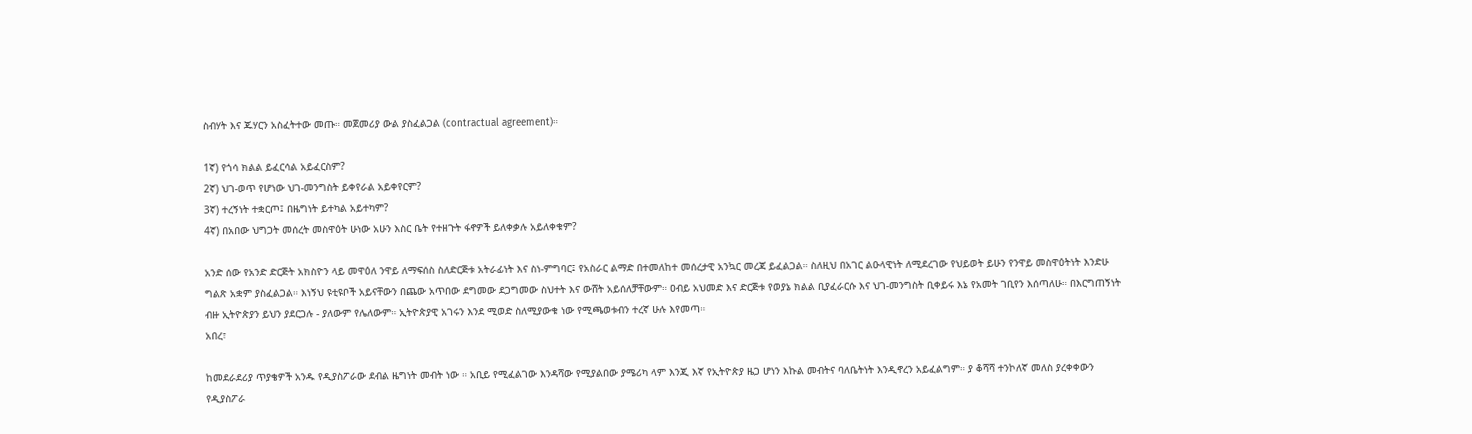ስብሃት እና ጁሃርን አስፈትተው መጡ። መጀመሪያ ውል ያስፈልጋል (contractual agreement)።

1ኛ) የጎሳ ክልል ይፈርሳል አይፈርስም?
2ኛ) ህገ-ወጥ የሆነው ህገ-መንግስት ይቀየራል አይቀየርም?
3ኛ) ተረኝነት ተቋርጦ፤ በዜግነት ይተካል አይተካም?
4ኛ) በአበው ህግጋት መሰረት መስዋዕት ሁነው አሁን እስር ቤት የተዘጉት ፋኖዎች ይለቀቃሉ አይለቀቁም?

አንድ ሰው የአንድ ድርጅት አክስዮን ላይ መዋዕለ ንዋይ ለማፍሰስ ስለድርጅቱ አትራፊነት እና ስነ-ምግባር፤ የአስራር ልማድ በተመለከተ መሰረታዊ አንኳር መረጃ ይፈልጋል። ስለዚህ በአገር ልዑላዊነት ለሚደረገው የህይወት ይሁን የንዋይ መስዋዕትነት እንድሁ ግልጽ አቋም ያስፈልጋል። እነኝህ ዩቲዩቦች አይናቸውን በጨው አጥበው ደግመው ደጋግመው ስህተት እና ውሸት አይሰለቻቸውም። ዐብይ አህመድ እና ድርጅቱ የወያኔ ክልል ቢያፈራርሱ እና ህገ-መንግስት ቢቀይሩ እኔ የአመት ገቢየን እሰጣለሁ። በእርግጠኝነት ብዙ ኢትዮጵያን ይህን ያደርጋሉ - ያለውም የሌለውም። ኢትዮጵያዊ አገሩን እንደ ሚወድ ስለሚያውቁ ነው የሚጫወቱብን ተረኛ ሁሉ እየመጣ።
አበረ፣

ከመደራደሪያ ጥያቄዎች አንዱ የዲያስፖራው ደብል ዜግነት መብት ነው ። አቢይ የሚፈልገው እንዳሻው የሚያልበው ያሜሪካ ላም እንጂ እኛ የኢትዮጵያ ዜጋ ሆነን እኩል መብትና ባለቤትነት እንዲኖረን አይፈልግም። ያ ቆሻሻ ተንኮለኛ መለስ ያረቀቀውን የዲያስፖራ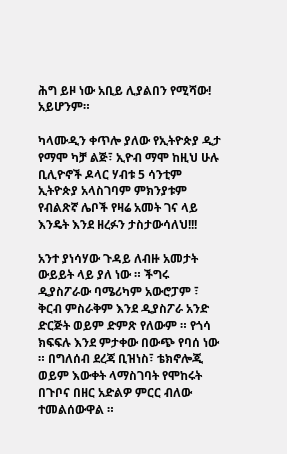ሕግ ይዞ ነው አቢይ ሊያልበን የሚሻው! አይሆንም።

ካላሙዲን ቀጥሎ ያለው የኢትዮጵያ ዲታ የማሞ ካቻ ልጅ፣ ኢዮብ ማሞ ከዚህ ሁሉ ቢሊዮኖች ዶላር ሃብቱ 5 ሳንቲም ኢትዮጵያ አላስገባም ምክንያቱም የብልጽኛ ሌቦች የዛሬ አመት ገና ላይ እንዴት እንደ ዘረፉን ታስታውሳለህ!!!

አንተ ያነሳሃው ጉዳይ ለብዙ አመታት ውይይት ላይ ያለ ነው ። ችግሩ ዲያስፖራው ባሜሪካም አውሮፓም ፣ ቅርብ ምስራቅም እንደ ዲያስፖራ አንድ ድርጅት ወይም ድምጽ የለውም ። የጎሳ ክፍፍሉ እንደ ምታቀው በውጭ የባሰ ነው ። በግለሰብ ደረጃ ቢዝነስ፣ ቴክኖሎጂ ወይም እውቀት ላማስገባት የሞከሩት በጉቦና በዘር አድልዎ ምርር ብለው ተመልሰውዋል ።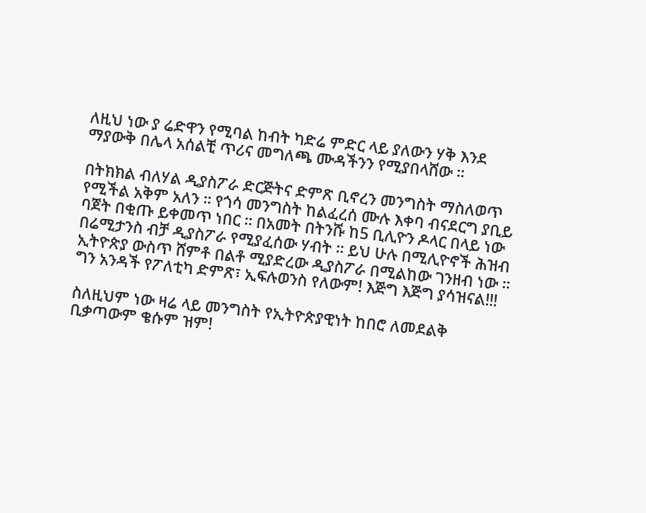ለዚህ ነው ያ ሬድዋን የሚባል ከብት ካድሬ ምድር ላይ ያለውን ሃቅ እንደ ማያውቅ በሌላ አሰልቺ ጥሪና መግለጫ ሙዳችንን የሚያበላሸው ።

በትክክል ብለሃል ዲያስፖራ ድርጅትና ድምጽ ቢኖረን መንግስት ማስለወጥ የሚችል አቅም አለን ። የጎሳ መንግስት ከልፈረሰ ሙሉ እቀባ ብናደርግ ያቢይ ባጀት በቂጡ ይቀመጥ ነበር ። በአመት በትንሹ ከ5 ቢሊዮን ዶላር በላይ ነው በሬሚታንስ ብቻ ዲያስፖራ የሚያፈሰው ሃብት ። ይህ ሁሉ በሚሊዮኖች ሕዝብ ኢትዮጵያ ውስጥ ሸምቶ በልቶ ሚያድረው ዲያስፖራ በሚልከው ገንዘብ ነው ። ግን አንዳች የፖለቲካ ድምጽ፣ ኢፍሉወንስ የለውም! እጅግ እጅግ ያሳዝናል!!!

ስለዚህም ነው ዛሬ ላይ መንግስት የኢትዮጵያዊነት ከበሮ ለመደልቅ ቢቃጣውም ቄሱም ዝም!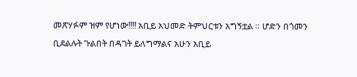መጽሃፉም ዝም የሆነው!!!! አቢይ አህመድ ትምህርቱን አግኝቷል ። ሆድን በጎመን ቢደልሉት ጉልበት በዳገት ይለግማልና አሁን አቢይ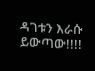ዳገቱን እራሱ ይውጣው!!!!